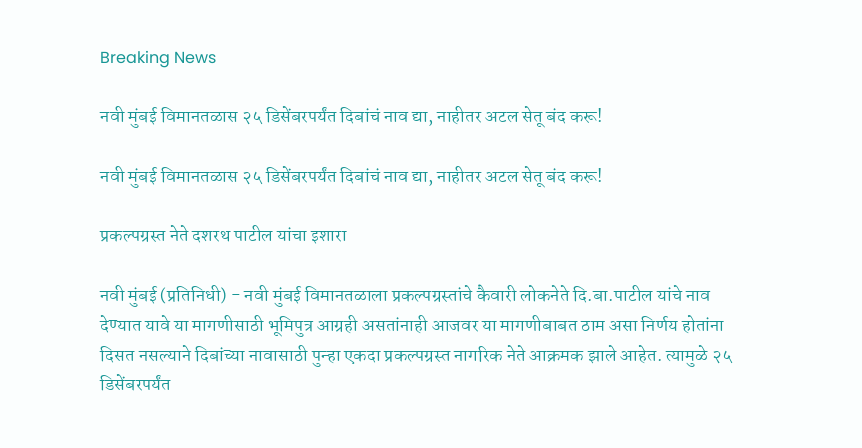Breaking News

नवी मुंबई विमानतळास २५ डिसेंबरपर्यंत दिबांचं नाव द्या, नाहीतर अटल सेतू बंद करू!

नवी मुंबई विमानतळास २५ डिसेंबरपर्यंत दिबांचं नाव द्या, नाहीतर अटल सेतू बंद करू!

प्रकल्पग्रस्त नेते दशरथ पाटील यांचा इशारा

नवी मुंबई (प्रतिनिधी) - नवी मुंबई विमानतळाला प्रकल्पग्रस्तांचे कैवारी लोकनेते दि.बा.पाटील यांचे नाव देण्यात यावे या मागणीसाठी भूमिपुत्र आग्रही असतांनाही आजवर या मागणीबाबत ठाम असा निर्णय होतांना दिसत नसल्याने दिबांच्या नावासाठी पुन्हा एकदा प्रकल्पग्रस्त नागरिक नेते आक्रमक झाले आहेत. त्यामुळे २५ डिसेंबरपर्यंत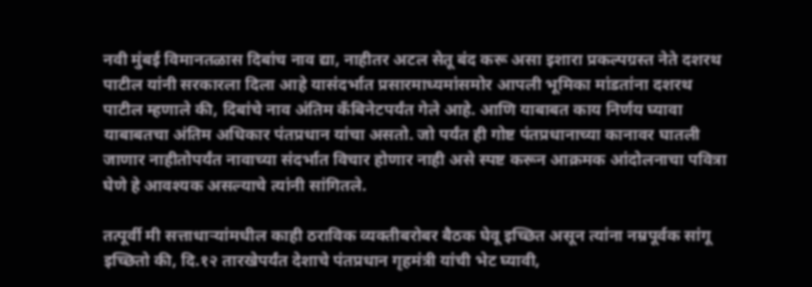नवी मुंबई विमानतळास दिबांच नाव द्या, नाहीतर अटल सेतू बंद करू असा इशारा प्रकल्पग्रस्त नेते दशरथ पाटील यांनी सरकारला दिला आहे यासंदर्भात प्रसारमाध्यमांसमोर आपली भूमिका मांडतांना दशरथ पाटील म्हणाले की, दिबांचे नाव अंतिम कॅंबिनेटपर्यंत गेले आहे. आणि याबाबत काय निर्णय घ्यावा याबाबतचा अंतिम अधिकार पंतप्रधान यांचा असतो. जो पर्यंत ही गोष्ट पंतप्रधानाच्या कानावर घातली जाणार नाहीतोपर्यंत नावाच्या संदर्भात विचार होणार नाही असे स्पष्ट करून आक्रमक आंदोलनाचा पवित्रा घेणे हे आवश्यक असल्याचे त्यांनी सांगितले.

तत्पूर्वी मी सत्ताधाऱ्यांमधील काही ठराविक व्यक्तीबरोबर बैठक घेवू इच्छित असून त्यांना नम्रपूर्वक सांगू इच्छितो की, दि.१२ तारखेपर्यंत देशाचे पंतप्रधान गृहमंत्री यांची भेट घ्यावी,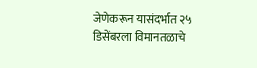जेणेकरून यासंदर्भात २५ डिसेंबरला विमानतळाचे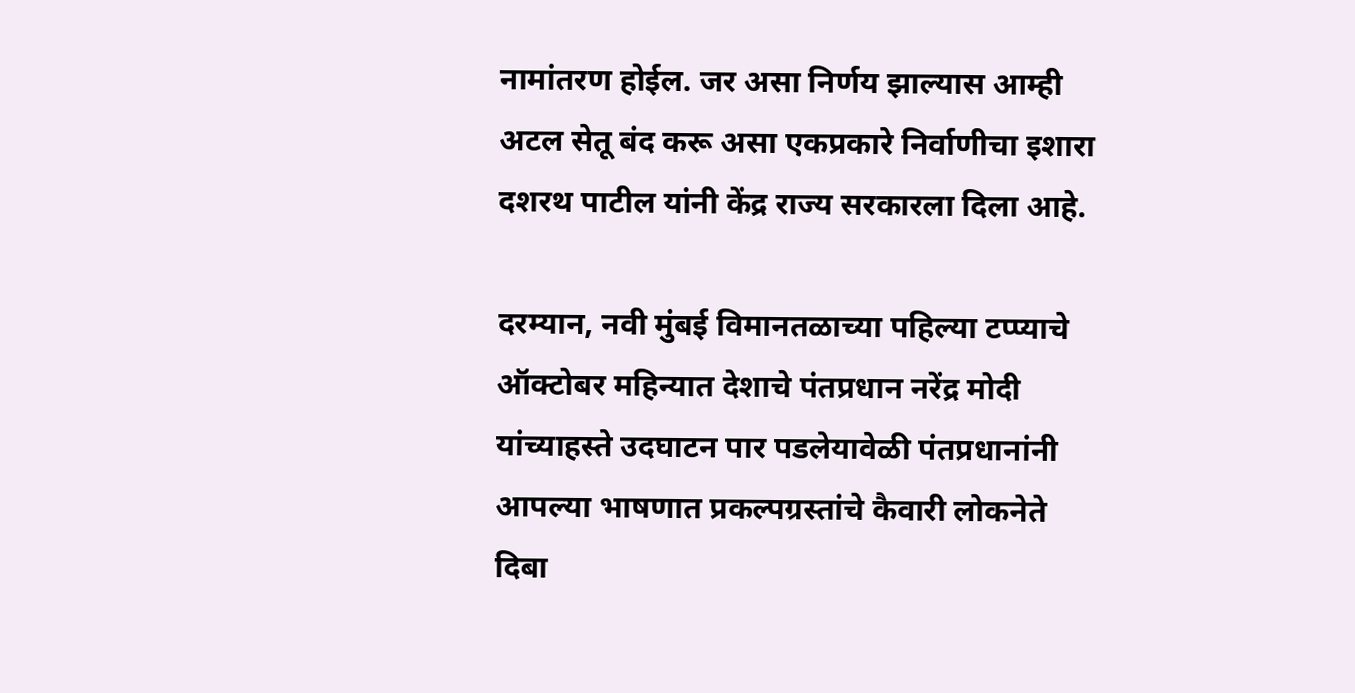नामांतरण होईल. जर असा निर्णय झाल्यास आम्ही अटल सेतू बंद करू असा एकप्रकारे निर्वाणीचा इशारा दशरथ पाटील यांनी केंद्र राज्य सरकारला दिला आहे.

दरम्यान, नवी मुंबई विमानतळाच्या पहिल्या टप्प्याचे ऑक्टोबर महिन्यात देशाचे पंतप्रधान नरेंद्र मोदी यांच्याहस्ते उदघाटन पार पडलेयावेळी पंतप्रधानांनी आपल्या भाषणात प्रकल्पग्रस्तांचे कैवारी लोकनेते दिबा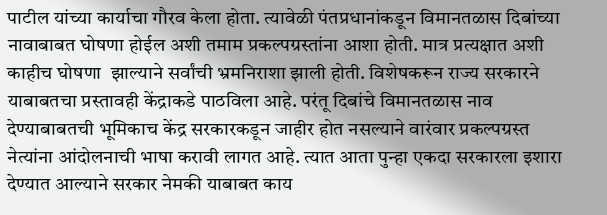पाटील यांच्या कार्याचा गौरव केला होता. त्यावेळी पंतप्रधानांकडून विमानतळास दिबांच्या नावाबाबत घोषणा होईल अशी तमाम प्रकल्पग्रस्तांना आशा होती. मात्र प्रत्यक्षात अशी काहीच घोषणा  झाल्याने सर्वांची भ्रमनिराशा झाली होती. विशेषकरून राज्य सरकारने याबाबतचा प्रस्तावही केंद्राकडे पाठविला आहे. परंतू दिबांचे विमानतळास नाव देण्याबाबतची भूमिकाच केंद्र सरकारकडून जाहीर होत नसल्याने वारंवार प्रकल्पग्रस्त नेत्यांना आंदोलनाची भाषा करावी लागत आहे. त्यात आता पुन्हा एकदा सरकारला इशारा देण्यात आल्याने सरकार नेमकी याबाबत काय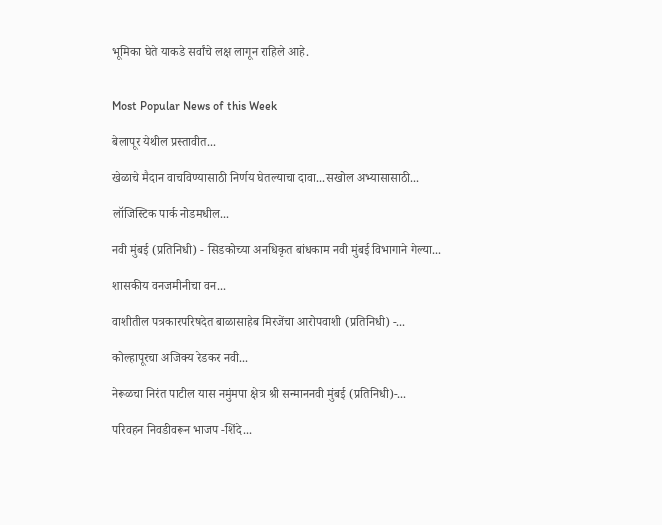भूमिका घेते याकडे सर्वांचे लक्ष लागून राहिले आहे.


Most Popular News of this Week

बेलापूर येथील प्रस्तावीत...

खेळाचे मैदान वाचविण्यासाठी निर्णय घेतल्याचा दावा...सखोल अभ्यासासाठी...

लॉजिस्टिक पार्क नोडमधील...

नवी मुंबई (प्रतिनिधी) - सिडकोच्या अनधिकृत बांधकाम नवी मुंबई विभागाने गेल्या...

शासकीय वनजमीनीचा वन...

वाशीतील पत्रकारपरिषदेत बाळासाहेब मिरजेंचा आरोपवाशी (प्रतिनिधी) -...

कोल्हापूरचा अजिक्य रेडकर नवी...

नेरूळचा निरंत पाटील यास नमुंमपा क्षेत्र श्री सन्माननवी मुंबई (प्रतिनिधी)-...

परिवहन निवडीवरून भाजप -शिंदे...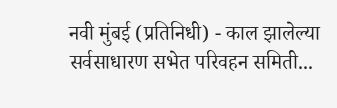नवी मुंबई (प्रतिनिधी) - काल झालेल्या सर्वसाधारण सभेत परिवहन समिती...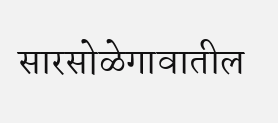सारसोळेगावातील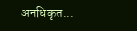अनधिकृत...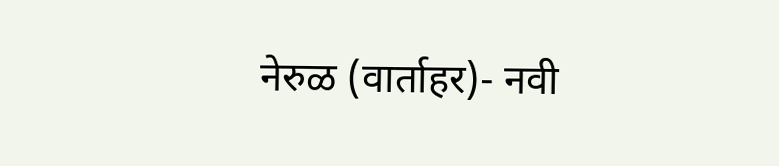नेरुळ (वार्ताहर)- नवी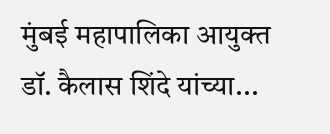मुंबई महापालिका आयुक्त डॉ. कैलास शिंदे यांच्या...